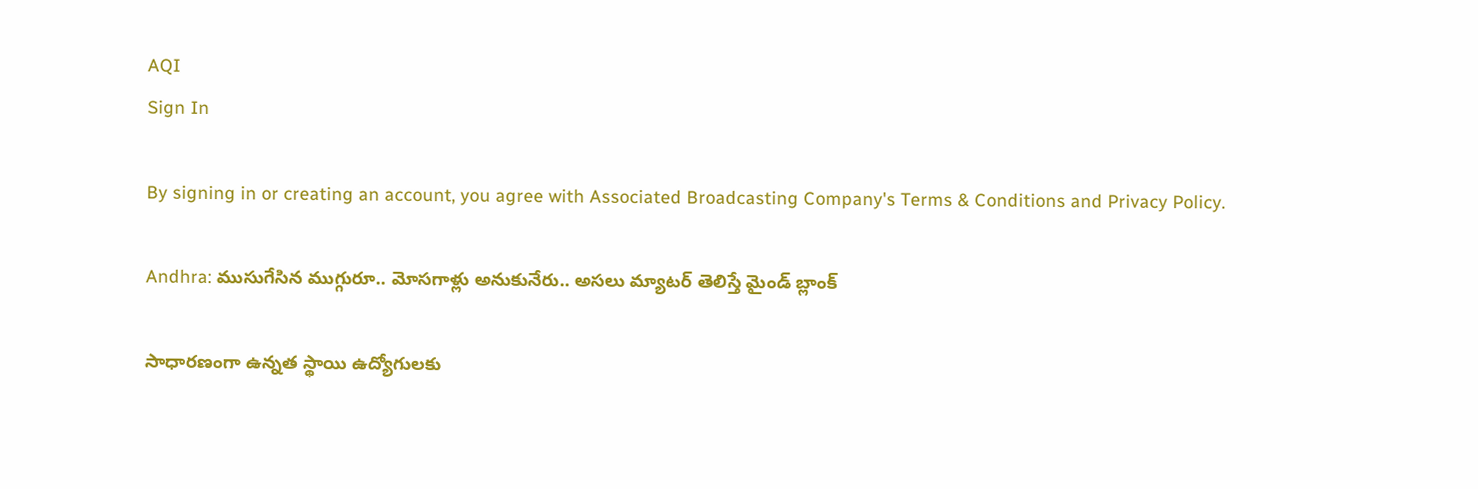AQI
Sign In

By signing in or creating an account, you agree with Associated Broadcasting Company's Terms & Conditions and Privacy Policy.

Andhra: ముసుగేసిన ముగ్గురూ.. మోసగాళ్లు అనుకునేరు.. అసలు మ్యాటర్ తెలిస్తే మైండ్ బ్లాంక్

సాధారణంగా ఉన్నత స్థాయి ఉద్యోగులకు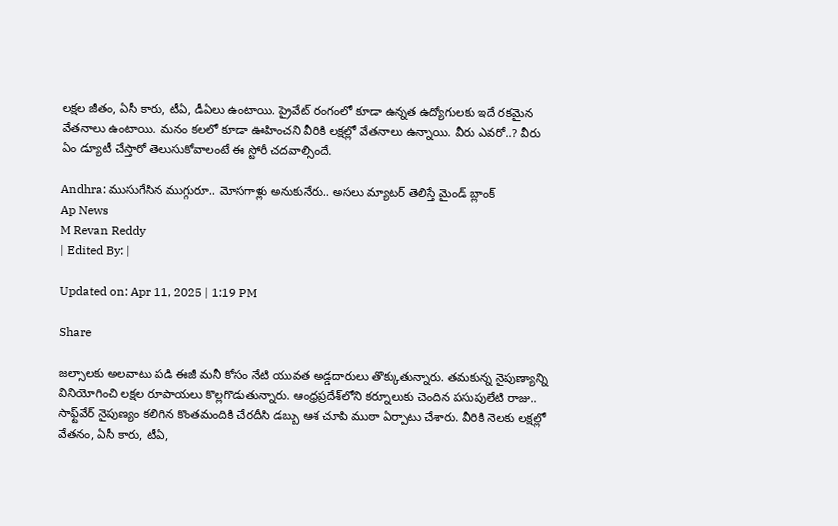లక్షల జీతం, ఏసీ కారు, టీఏ, డీఏలు ఉంటాయి. ప్రైవేట్ రంగంలో కూడా ఉన్నత ఉద్యోగులకు ఇదే రకమైన వేతనాలు ఉంటాయి. మనం కలలో కూడా ఊహించని వీరికి లక్షల్లో వేతనాలు ఉన్నాయి. వీరు ఎవరో..? వీరు ఏం డ్యూటీ చేస్తారో తెలుసుకోవాలంటే ఈ స్టోరీ చదవాల్సిందే.

Andhra: ముసుగేసిన ముగ్గురూ.. మోసగాళ్లు అనుకునేరు.. అసలు మ్యాటర్ తెలిస్తే మైండ్ బ్లాంక్
Ap News
M Revan Reddy
| Edited By: |

Updated on: Apr 11, 2025 | 1:19 PM

Share

జల్సాలకు అలవాటు పడి ఈజీ మనీ కోసం నేటి యువత అడ్డదారులు తొక్కుతున్నారు. తమకున్న నైపుణ్యాన్ని వినియోగించి లక్షల రూపాయలు కొల్లగొడుతున్నారు. ఆంధ్రప్రదేశ్‌లోని కర్నూలుకు చెందిన పసుపులేటి రాజు.. సాఫ్ట్‌వేర్ నైపుణ్యం కలిగిన కొంతమందికి చేరదీసి డబ్బు ఆశ చూపి ముఠా ఏర్పాటు చేశారు. వీరికి నెలకు లక్షల్లో వేతనం, ఏసీ కారు, టీఏ,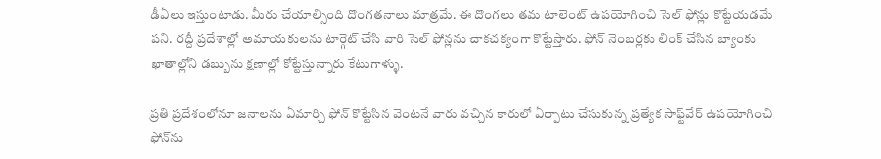డీఏలు ఇస్తుంటాడు. మీరు చేయాల్సింది దొంగతనాలు మాత్రమే. ఈ దొంగలు తమ టాలెంట్ ఉపయోగించి సెల్ ఫోన్లు కొట్టేయడమే పని. రద్దీ ప్రదేశాల్లో అమాయకులను టార్గెట్ చేసి వారి సెల్ ఫోన్లను చాకచక్యంగా కొట్టేస్తారు. ఫోన్ నెంబర్లకు లింక్ చేసిన బ్యాంకు ఖాతాల్లోని డబ్బును క్షణాల్లో కోట్టేస్తున్నారు కేటుగాళ్ళు.

ప్రతి ప్రదేశంలోనూ జనాలను ఏమార్చి ఫోన్ కొట్టేసిన వెంటనే వారు వచ్చిన కారులో ఏర్పాటు చేసుకున్న ప్రత్యేక సాఫ్ట్‌వేర్ ఉపయోగించి ఫోన్‌ను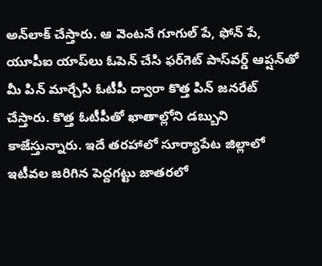అన్‌లాక్ చేస్తారు. ఆ వెంటనే గూగుల్ పే, ఫోన్ పే, యూపీఐ యాప్‌లు ఓపెన్ చేసి ఫర్‌గెట్ పాస్‌వర్డ్ ఆప్షన్‌తో మీ పిన్ మార్చేసి ఓటీపీ ద్వారా కొత్త పిన్ జనరేట్ చేస్తారు. కొత్త ఓటీపీతో ఖాతాల్లోని డబ్బుని కాజేస్తున్నారు. ఇదే తరహాలో సూర్యాపేట జిల్లాలో ఇటీవల జరిగిన పెద్దగట్టు జాతరలో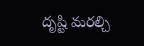దృష్టి మరల్చి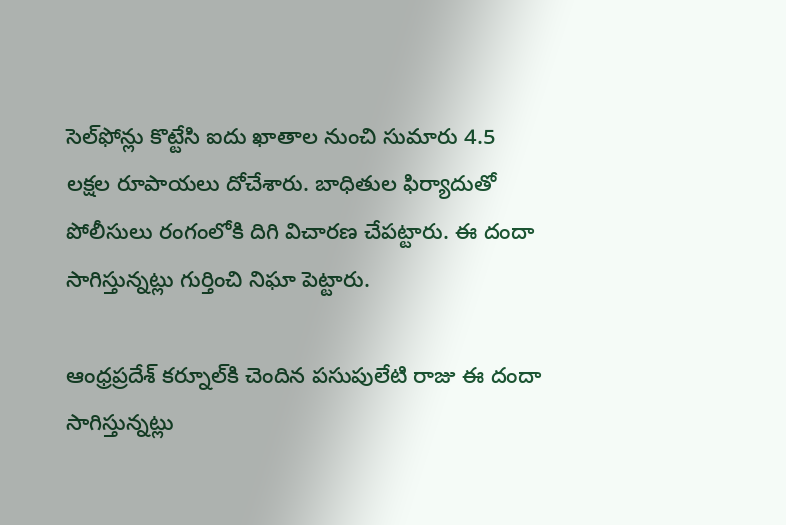సెల్‌ఫోన్లు కొట్టేసి ఐదు ఖాతాల నుంచి సుమారు 4.5 లక్షల రూపాయలు దోచేశారు. బాధితుల ఫిర్యాదుతో పోలీసులు రంగంలోకి దిగి విచారణ చేపట్టారు. ఈ దందా సాగిస్తున్నట్లు గుర్తించి నిఘా పెట్టారు.

ఆంధ్రప్రదేశ్ కర్నూల్‌కి చెందిన పసుపులేటి రాజు ఈ దందా సాగిస్తున్నట్లు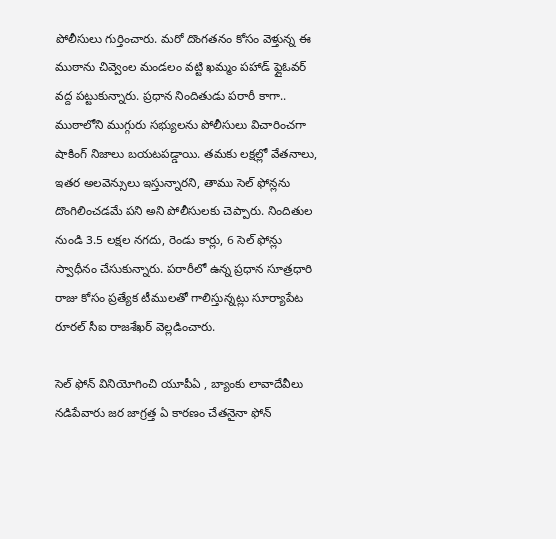పోలీసులు గుర్తించారు. మరో దొంగతనం కోసం వెళ్తున్న ఈ ముఠాను చివ్వెంల మండలం వట్టి ఖమ్మం పహాడ్ ఫ్లైఓవర్ వద్ద పట్టుకున్నారు. ప్రధాన నిందితుడు పరారీ కాగా.. ముఠాలోని ముగ్గురు సభ్యులను పోలీసులు విచారించగా షాకింగ్ నిజాలు బయటపడ్డాయి. తమకు లక్షల్లో వేతనాలు, ఇతర అలవెన్సులు ఇస్తున్నారని, తాము సెల్ ఫోన్లను దొంగిలించడమే పని అని పోలీసులకు చెప్పారు. నిందితుల నుండి 3.5 లక్షల నగదు, రెండు కార్లు, 6 సెల్ ఫోన్లు స్వాధీనం చేసుకున్నారు. పరారీలో ఉన్న ప్రధాన సూత్రధారి రాజు కోసం ప్రత్యేక టీములతో గాలిస్తున్నట్లు సూర్యాపేట రూరల్ సీఐ రాజశేఖర్ వెల్లడించారు.

సెల్ ఫోన్ వినియోగించి యూపీఏ , బ్యాంకు లావాదేవీలు నడిపేవారు జర జాగ్రత్త ఏ కారణం చేతనైనా ఫోన్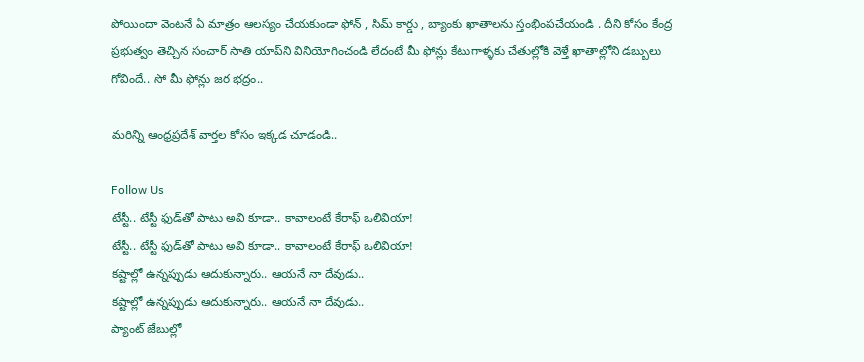పోయిందా వెంటనే ఏ మాత్రం ఆలస్యం చేయకుండా ఫోన్ , సిమ్ కార్డు , బ్యాంకు ఖాతాలను స్తంభింపచేయండి . దీని కోసం కేంద్ర ప్రభుత్వం తెచ్చిన సంచార్ సాతి యాప్‌ని వినియోగించండి లేదంటే మీ ఫోన్లు కేటుగాళ్ళకు చేతుల్లోకి వెళ్తే ఖాతాల్లోని డబ్బులు గోవిందే.. సో మీ ఫోన్లు జర భద్రం..

మరిన్ని ఆంధ్రప్రదేశ్ వార్తల కోసం ఇక్కడ చూడండి..

Follow Us
టేస్టీ.. టేస్టీ ఫుడ్‌తో పాటు అవి కూడా.. కావాలంటే కేరాఫ్ ఒలివియా!
టేస్టీ.. టేస్టీ ఫుడ్‌తో పాటు అవి కూడా.. కావాలంటే కేరాఫ్ ఒలివియా!
కష్టాల్లో ఉన్నప్పుడు ఆదుకున్నారు.. ఆయనే నా దేవుడు..
కష్టాల్లో ఉన్నప్పుడు ఆదుకున్నారు.. ఆయనే నా దేవుడు..
ప్యాంట్ జేబుల్లో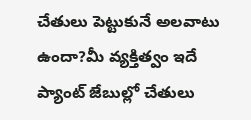చేతులు పెట్టుకునే అలవాటు ఉందా?మీ వ్యక్తిత్వం ఇదే
ప్యాంట్ జేబుల్లో చేతులు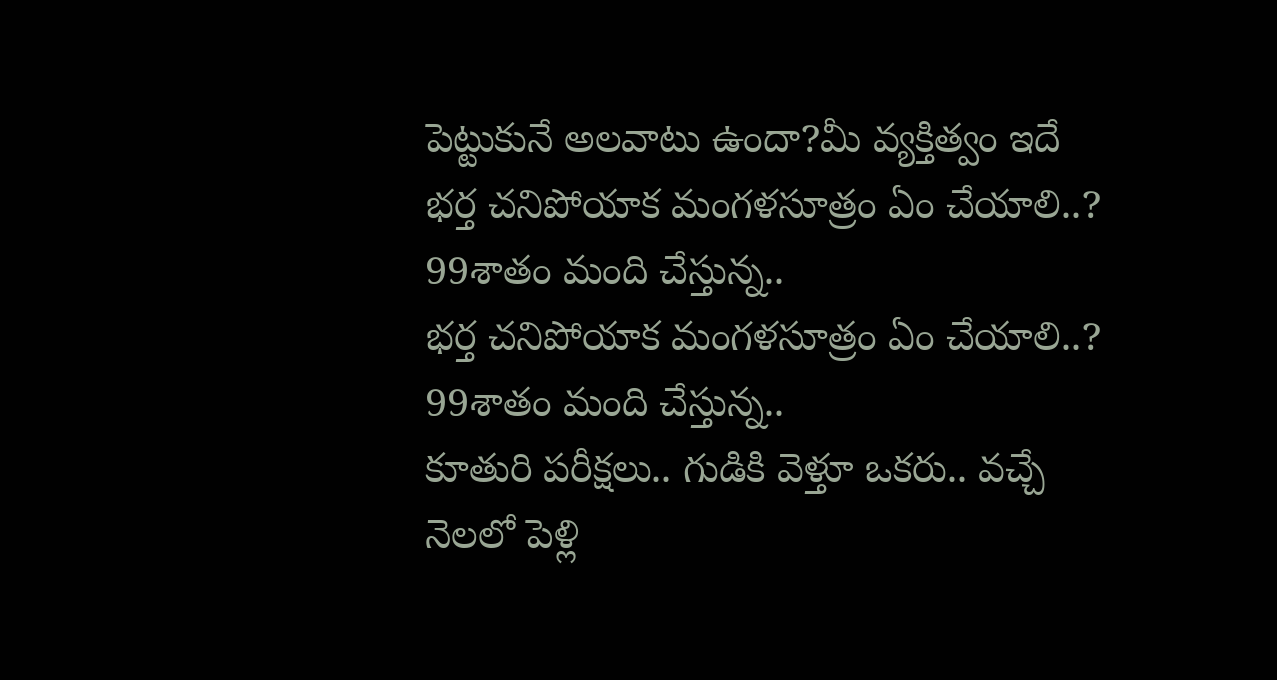పెట్టుకునే అలవాటు ఉందా?మీ వ్యక్తిత్వం ఇదే
భర్త చనిపోయాక మంగళసూత్రం ఏం చేయాలి..? 99శాతం మంది చేస్తున్న..
భర్త చనిపోయాక మంగళసూత్రం ఏం చేయాలి..? 99శాతం మంది చేస్తున్న..
కూతురి పరీక్షలు.. గుడికి వెళ్తూ ఒకరు.. వచ్చే నెలలో పెళ్లి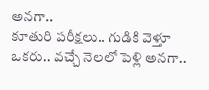అనగా..
కూతురి పరీక్షలు.. గుడికి వెళ్తూ ఒకరు.. వచ్చే నెలలో పెళ్లి అనగా..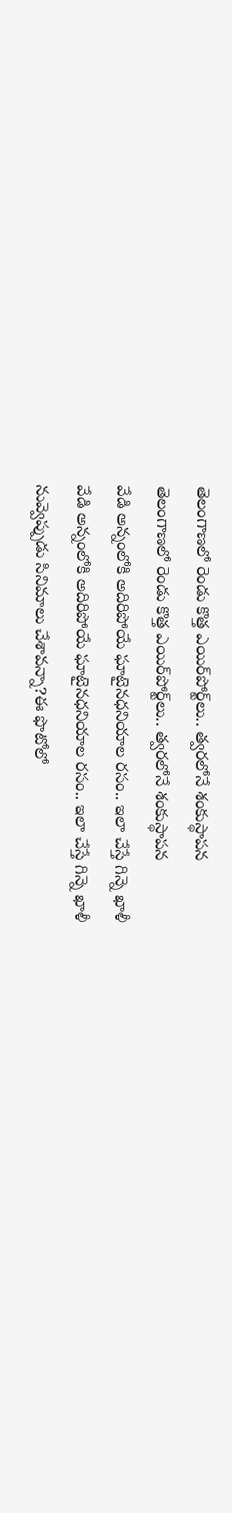తెలంగాణలో రెండు కొత్త ఎయిర్‌పోర్ట్‌లు.. త్వరలోనే శంకుస్థాపన
తెలంగాణలో రెండు కొత్త ఎయిర్‌పోర్ట్‌లు.. త్వరలోనే శంకుస్థాపన
వేడి అన్నంలోకి అదిరిపోయే ఘాటైనధనియాల రసం.. ఇలా చేస్తే గిన్నె ఖాళీ
వేడి అన్నంలోకి అదిరిపోయే ఘాటైనధనియాల రసం.. ఇలా చేస్తే గిన్నె ఖాళీ
నువ్వెప్పుడు సినిమాలు చేశావన్నా?ఈ ఫొటోలో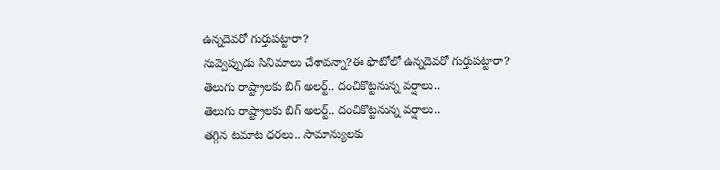ఉన్నదెవరో గుర్తుపట్టారా?
నువ్వెప్పుడు సినిమాలు చేశావన్నా?ఈ ఫొటోలో ఉన్నదెవరో గుర్తుపట్టారా?
తెలుగు రాష్ట్రాలకు బిగ్ అలర్ట్.. దంచికొట్టనున్న వర్షాలు..
తెలుగు రాష్ట్రాలకు బిగ్ అలర్ట్.. దంచికొట్టనున్న వర్షాలు..
తగ్గిన టమాట ధరలు.. సామాన్యులకు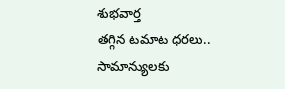శుభవార్త
తగ్గిన టమాట ధరలు.. సామాన్యులకు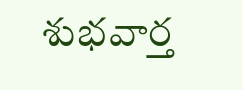శుభవార్త